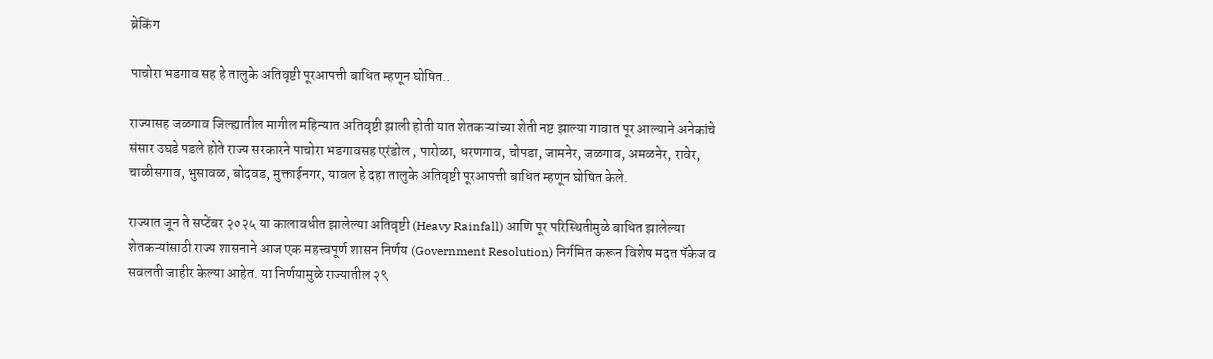ब्रेकिंग

पाचोरा भडगाव सह हे तालुके अतिवृष्टी पूरआपत्ती बाधित म्हणून घोषित..

राज्यासह जळगाव जिल्ह्यातील मागील महिन्यात अतिवृष्टी झाली होती यात शेतकऱ्यांच्या शेती नष्ट झाल्या गावात पूर आल्याने अनेकांचे संसार उघडे पडले होते राज्य सरकारने पाचोरा भडगावसह एरंडोल , पारोळा, धरणगाव, चोपडा, जामनेर, जळगाव, अमळनेर, रावेर, चाळीसगाव, भुसावळ, बोदवड, मुक्ताईनगर, यावल हे दहा तालुके अतिवृष्टी पूरआपत्ती बाधित म्हणून घोषित केले.

राज्यात जून ते सप्टेंबर २०२५ या कालावधीत झालेल्या अतिवृष्टी (Heavy Rainfall) आणि पूर परिस्थितीमुळे बाधित झालेल्या शेतकऱ्यांसाठी राज्य शासनाने आज एक महत्त्वपूर्ण शासन निर्णय (Government Resolution) निर्गमित करून विशेष मदत पॅकेज व सवलती जाहीर केल्या आहेत. या निर्णयामुळे राज्यातील २९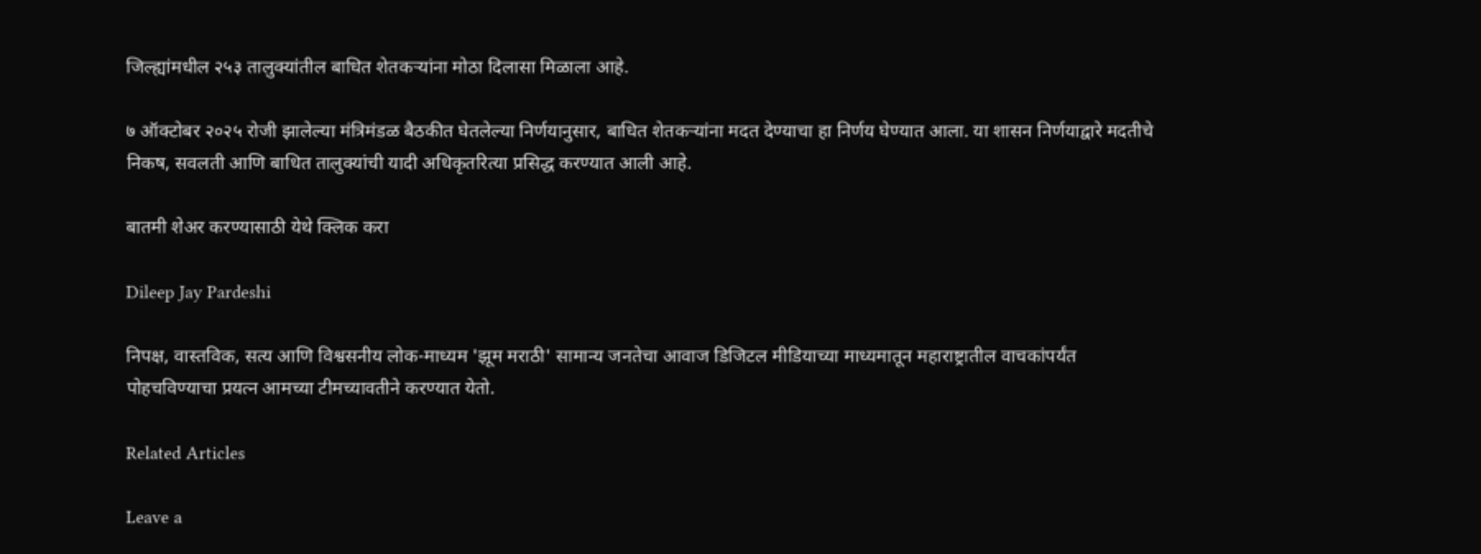जिल्ह्यांमधील २५३ तालुक्यांतील बाधित शेतकऱ्यांना मोठा दिलासा मिळाला आहे.

७ ऑक्टोबर २०२५ रोजी झालेल्या मंत्रिमंडळ बैठकीत घेतलेल्या निर्णयानुसार, बाधित शेतकऱ्यांना मदत देण्याचा हा निर्णय घेण्यात आला. या शासन निर्णयाद्वारे मदतीचे निकष, सवलती आणि बाधित तालुक्यांची यादी अधिकृतरित्या प्रसिद्ध करण्यात आली आहे.

बातमी शेअर करण्यासाठी येथे क्लिक करा

Dileep Jay Pardeshi

निपक्ष, वास्तविक, सत्य आणि विश्वसनीय लोक-माध्यम 'झूम मराठी' सामान्य जनतेचा आवाज डिजिटल मीडियाच्या माध्यमातून महाराष्ट्रातील वाचकांपर्यंत पोहचविण्याचा प्रयत्न आमच्या टीमच्यावतीने करण्यात येतो.

Related Articles

Leave a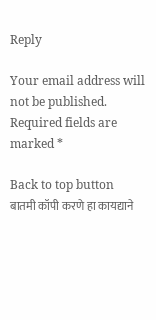Reply

Your email address will not be published. Required fields are marked *

Back to top button
बातमी कॉपी करणे हा कायद्याने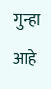गुन्हा आहे